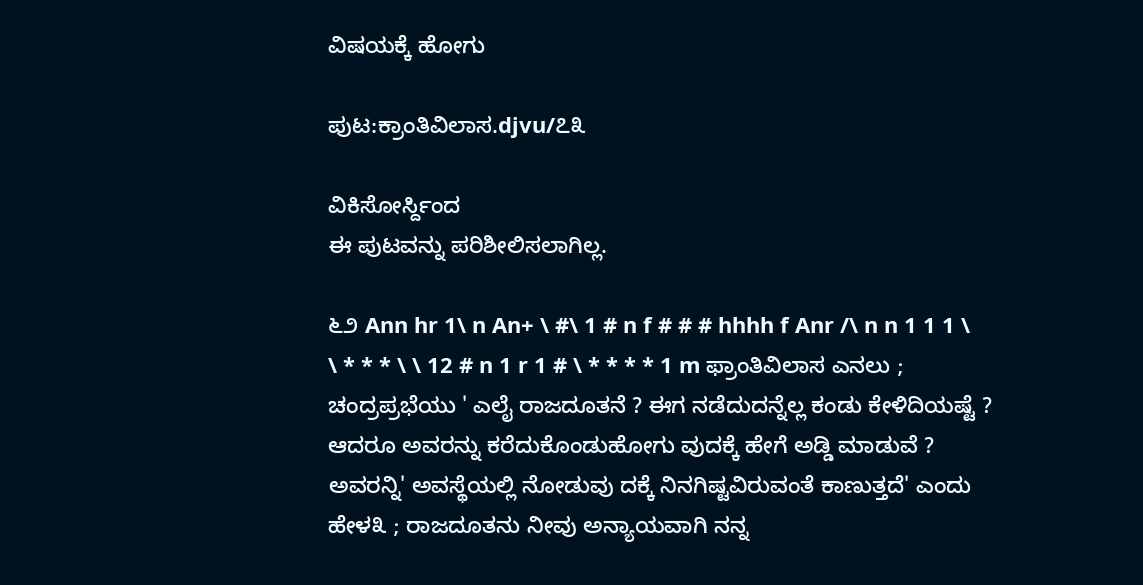ವಿಷಯಕ್ಕೆ ಹೋಗು

ಪುಟ:ಕ್ರಾಂತಿವಿಲಾಸ.djvu/೭೩

ವಿಕಿಸೋರ್ಸ್ದಿಂದ
ಈ ಪುಟವನ್ನು ಪರಿಶೀಲಿಸಲಾಗಿಲ್ಲ.

೬೨ Ann hr 1\ n An+ \ #\ 1 # n f # # # hhhh f Anr /\ n n 1 1 1 \ \ * * * \ \ 12 # n 1 r 1 # \ * * * * 1 m ಫ್ರಾಂತಿವಿಲಾಸ ಎನಲು ; ಚಂದ್ರಪ್ರಭೆಯು ' ಎಲೈ ರಾಜದೂತನೆ ? ಈಗ ನಡೆದುದನ್ನೆಲ್ಲ ಕಂಡು ಕೇಳಿದಿಯಷ್ಟೆ ? ಆದರೂ ಅವರನ್ನು ಕರೆದುಕೊಂಡುಹೋಗು ವುದಕ್ಕೆ ಹೇಗೆ ಅಡ್ಡಿ ಮಾಡುವೆ ? ಅವರನ್ನಿ' ಅವಸ್ಥೆಯಲ್ಲಿ ನೋಡುವು ದಕ್ಕೆ ನಿನಗಿಷ್ಟವಿರುವಂತೆ ಕಾಣುತ್ತದೆ' ಎಂದು ಹೇಳ೩ ; ರಾಜದೂತನು ನೀವು ಅನ್ಯಾಯವಾಗಿ ನನ್ನ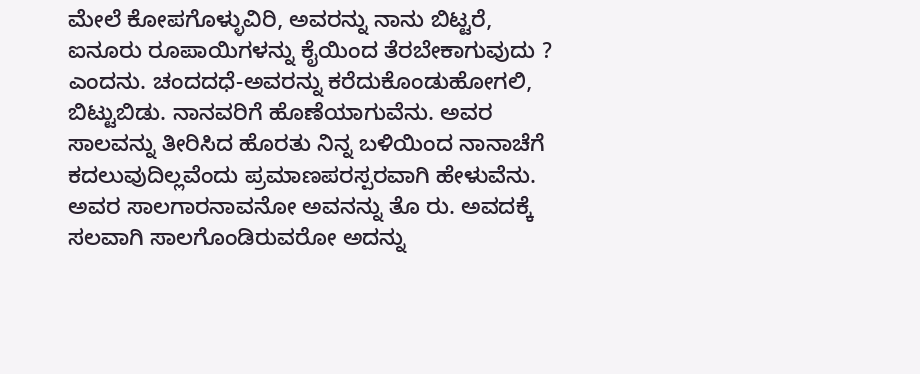ಮೇಲೆ ಕೋಪಗೊಳ್ಳುವಿರಿ, ಅವರನ್ನು ನಾನು ಬಿಟ್ಟರೆ, ಐನೂರು ರೂಪಾಯಿಗಳನ್ನು ಕೈಯಿಂದ ತೆರಬೇಕಾಗುವುದು ? ಎಂದನು. ಚಂದದಧೆ-ಅವರನ್ನು ಕರೆದುಕೊಂಡುಹೋಗಲಿ, ಬಿಟ್ಟುಬಿಡು. ನಾನವರಿಗೆ ಹೊಣೆಯಾಗುವೆನು. ಅವರ ಸಾಲವನ್ನು ತೀರಿಸಿದ ಹೊರತು ನಿನ್ನ ಬಳಿಯಿಂದ ನಾನಾಚೆಗೆ ಕದಲುವುದಿಲ್ಲವೆಂದು ಪ್ರಮಾಣಪರಸ್ಪರವಾಗಿ ಹೇಳುವೆನು. ಅವರ ಸಾಲಗಾರನಾವನೋ ಅವನನ್ನು ತೊ ರು. ಅವದಕ್ಕೆ ಸಲವಾಗಿ ಸಾಲಗೊಂಡಿರುವರೋ ಅದನ್ನು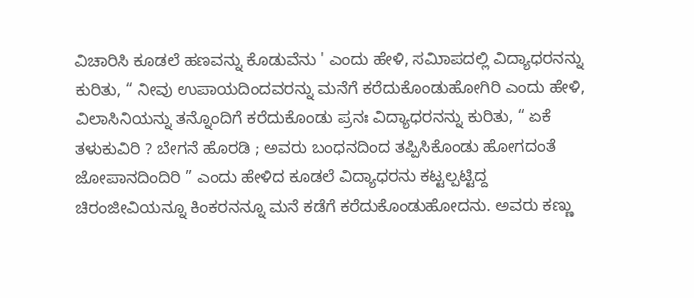ವಿಚಾರಿಸಿ ಕೂಡಲೆ ಹಣವನ್ನು ಕೊಡುವೆನು ' ಎಂದು ಹೇಳಿ, ಸಮಿಾಪದಲ್ಲಿ ವಿದ್ಯಾಧರನನ್ನು ಕುರಿತು, “ ನೀವು ಉಪಾಯದಿಂದವರನ್ನು ಮನೆಗೆ ಕರೆದುಕೊಂಡುಹೋಗಿರಿ ಎಂದು ಹೇಳಿ, ವಿಲಾಸಿನಿಯನ್ನು ತನ್ನೊಂದಿಗೆ ಕರೆದುಕೊಂಡು ಪ್ರನಃ ವಿದ್ಯಾಧರನನ್ನು ಕುರಿತು, “ ಏಕೆ ತಳುಕುವಿರಿ ? ಬೇಗನೆ ಹೊರಡಿ ; ಅವರು ಬಂಧನದಿಂದ ತಪ್ಪಿಸಿಕೊಂಡು ಹೋಗದಂತೆ ಜೋಪಾನದಿಂದಿರಿ ” ಎಂದು ಹೇಳಿದ ಕೂಡಲೆ ವಿದ್ಯಾಧರನು ಕಟ್ಟಲ್ಪಟ್ಟಿದ್ದ ಚಿರಂಜೀವಿಯನ್ನೂ ಕಿಂಕರನನ್ನೂ ಮನೆ ಕಡೆಗೆ ಕರೆದುಕೊಂಡುಹೋದನು. ಅವರು ಕಣ್ಣು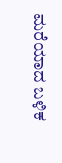ಮರೆಯಾದ ಬಳಿಕ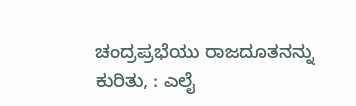ಚಂದ್ರಪ್ರಭೆಯು ರಾಜದೂತನನ್ನು ಕುರಿತು, : ಎಲೈ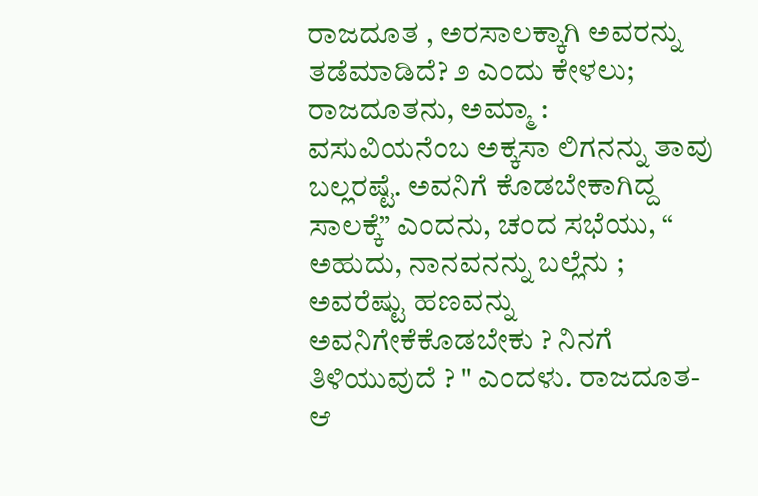ರಾಜದೂತ , ಅರಸಾಲಕ್ಕಾಗಿ ಅವರನ್ನು ತಡೆಮಾಡಿದೆ? ೨ ಎಂದು ಕೇಳಲು; ರಾಜದೂತನು, ಅಮ್ಮಾ : ವಸುವಿಯನೆಂಬ ಅಕ್ಕಸಾ ಲಿಗನನ್ನು ತಾವು ಬಲ್ಲರಷ್ಟೆ. ಅವನಿಗೆ ಕೊಡಬೇಕಾಗಿದ್ದ ಸಾಲಕ್ಕೆ” ಎಂದನು, ಚಂದ ಸಭೆಯು, “ ಅಹುದು, ನಾನವನನ್ನು ಬಲ್ಲೆನು ; ಅವರೆಷ್ಟು ಹಣವನ್ನು ಅವನಿಗೇಕೆಕೊಡಬೇಕು ? ನಿನಗೆ ತಿಳಿಯುವುದೆ ? " ಎಂದಳು. ರಾಜದೂತ-ಆ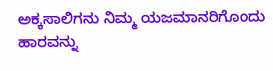ಅಕ್ಕಸಾಲಿಗನು ನಿಮ್ಮ ಯಜಮಾನರಿಗೊಂದು ಹಾರವನ್ನು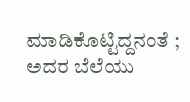ಮಾಡಿಕೊಟ್ಟಿದ್ದನಂತೆ ; ಅದರ ಬೆಲೆಯು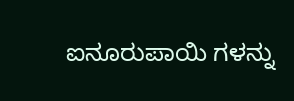ಐನೂರುಪಾಯಿ ಗಳನ್ನು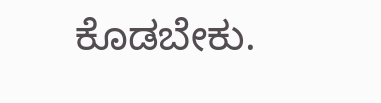ಕೊಡಬೇಕು.